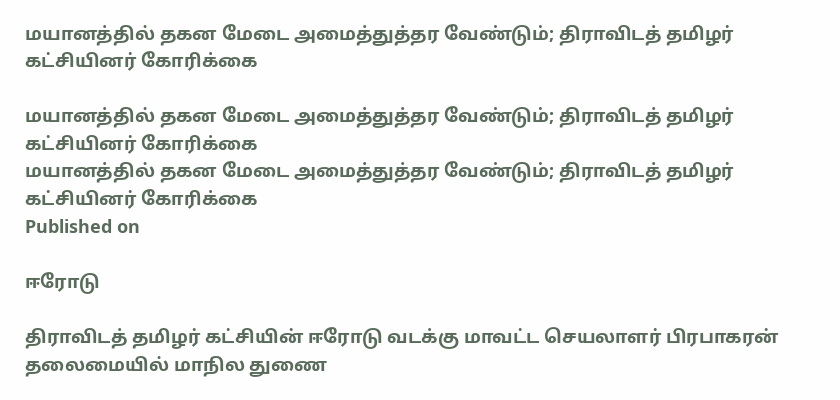மயானத்தில் தகன மேடை அமைத்துத்தர வேண்டும்; திராவிடத் தமிழர் கட்சியினர் கோரிக்கை

மயானத்தில் தகன மேடை அமைத்துத்தர வேண்டும்; திராவிடத் தமிழர் கட்சியினர் கோரிக்கை
மயானத்தில் தகன மேடை அமைத்துத்தர வேண்டும்; திராவிடத் தமிழர் கட்சியினர் கோரிக்கை
Published on

ஈரோடு

திராவிடத் தமிழர் கட்சியின் ஈரோடு வடக்கு மாவட்ட செயலாளர் பிரபாகரன் தலைமையில் மாநில துணை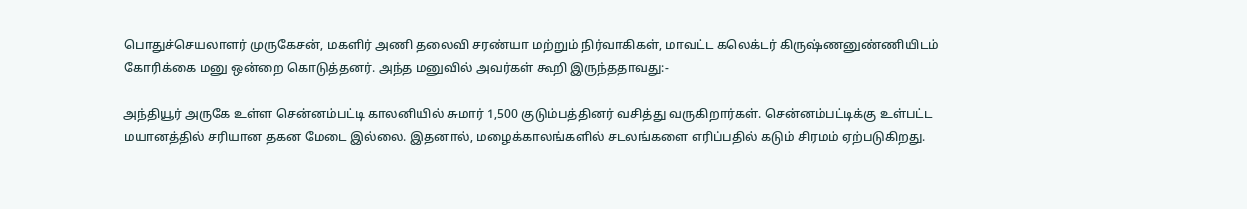பொதுச்செயலாளர் முருகேசன், மகளிர் அணி தலைவி சரண்யா மற்றும் நிர்வாகிகள், மாவட்ட கலெக்டர் கிருஷ்ணனுண்ணியிடம் கோரிக்கை மனு ஒன்றை கொடுத்தனர். அந்த மனுவில் அவர்கள் கூறி இருந்ததாவது:-

அந்தியூர் அருகே உள்ள சென்னம்பட்டி காலனியில் சுமார் 1,500 குடும்பத்தினர் வசித்து வருகிறார்கள். சென்னம்பட்டிக்கு உள்பட்ட மயானத்தில் சரியான தகன மேடை இல்லை. இதனால், மழைக்காலங்களில் சடலங்களை எரிப்பதில் கடும் சிரமம் ஏற்படுகிறது.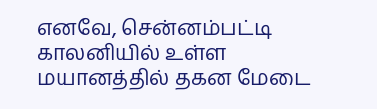எனவே, சென்னம்பட்டி காலனியில் உள்ள மயானத்தில் தகன மேடை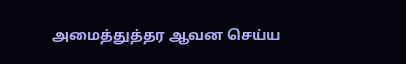அமைத்துத்தர ஆவன செய்ய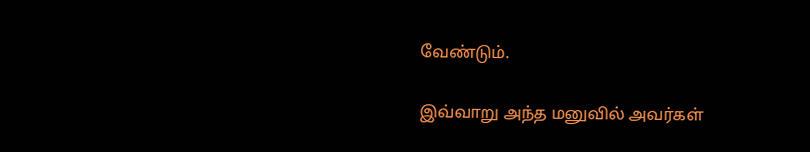வேண்டும்.

இவ்வாறு அந்த மனுவில் அவர்கள்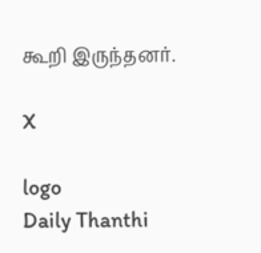கூறி இருந்தனர்.

X

logo
Daily Thanthi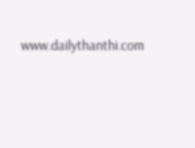www.dailythanthi.com